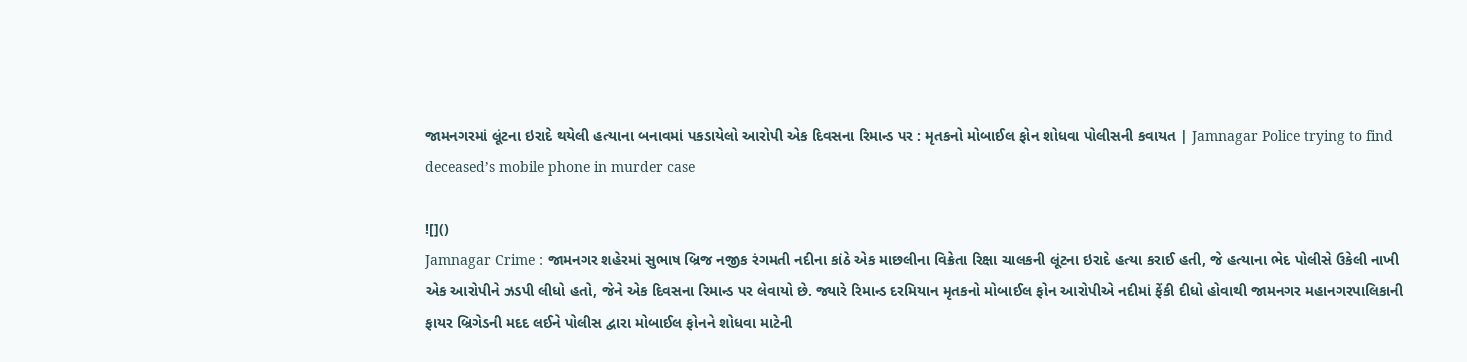જામનગરમાં લૂંટના ઇરાદે થયેલી હત્યાના બનાવમાં પકડાયેલો આરોપી એક દિવસના રિમાન્ડ પર : મૃતકનો મોબાઈલ ફોન શોધવા પોલીસની કવાયત | Jamnagar Police trying to find deceased’s mobile phone in murder case

![]()
Jamnagar Crime : જામનગર શહેરમાં સુભાષ બ્રિજ નજીક રંગમતી નદીના કાંઠે એક માછલીના વિક્રેતા રિક્ષા ચાલકની લૂંટના ઇરાદે હત્યા કરાઈ હતી, જે હત્યાના ભેદ પોલીસે ઉકેલી નાખી એક આરોપીને ઝડપી લીધો હતો, જેને એક દિવસના રિમાન્ડ પર લેવાયો છે. જ્યારે રિમાન્ડ દરમિયાન મૃતકનો મોબાઈલ ફોન આરોપીએ નદીમાં ફેંકી દીધો હોવાથી જામનગર મહાનગરપાલિકાની ફાયર બ્રિગેડની મદદ લઈને પોલીસ દ્વારા મોબાઈલ ફોનને શોધવા માટેની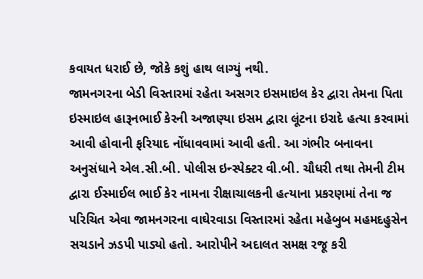કવાયત ધરાઈ છે, જોકે કશું હાથ લાગ્યું નથી.
જામનગરના બેડી વિસ્તારમાં રહેતા અસગર ઇસમાઇલ કેર દ્વારા તેમના પિતા ઇસ્માઇલ હારૂનભાઈ કેરની અજાણ્યા ઇસમ દ્વારા લૂંટના ઇરાદે હત્યા કરવામાં આવી હોવાની ફરિયાદ નોંધાવવામાં આવી હતી. આ ગંભીર બનાવના અનુસંધાને એલ.સી.બી. પોલીસ ઇન્સ્પેક્ટર વી.બી. ચૌધરી તથા તેમની ટીમ દ્વારા ઈસ્માઈલ ભાઈ કેર નામના રીક્ષાચાલકની હત્યાના પ્રકરણમાં તેના જ પરિચિત એવા જામનગરના વાઘેરવાડા વિસ્તારમાં રહેતા મહેબુબ મહમદહુસેન સચડાને ઝડપી પાડ્યો હતો. આરોપીને અદાલત સમક્ષ રજૂ કરી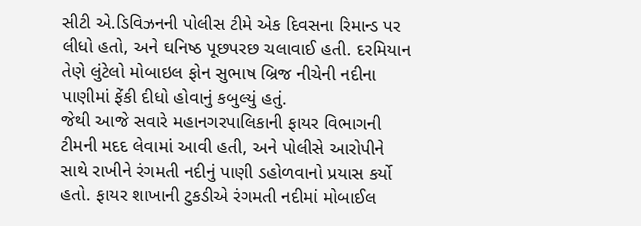સીટી એ.ડિવિઝનની પોલીસ ટીમે એક દિવસના રિમાન્ડ પર લીધો હતો, અને ઘનિષ્ઠ પૂછપરછ ચલાવાઈ હતી. દરમિયાન તેણે લુંટેલો મોબાઇલ ફોન સુભાષ બ્રિજ નીચેની નદીના પાણીમાં ફેંકી દીધો હોવાનું કબુલ્યું હતું.
જેથી આજે સવારે મહાનગરપાલિકાની ફાયર વિભાગની ટીમની મદદ લેવામાં આવી હતી, અને પોલીસે આરોપીને સાથે રાખીને રંગમતી નદીનું પાણી ડહોળવાનો પ્રયાસ કર્યો હતો. ફાયર શાખાની ટુકડીએ રંગમતી નદીમાં મોબાઈલ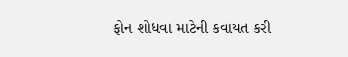ફોન શોધવા માટેની કવાયત કરી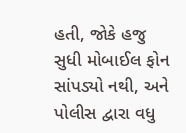હતી, જોકે હજુ સુધી મોબાઈલ ફોન સાંપડ્યો નથી, અને પોલીસ દ્વારા વધુ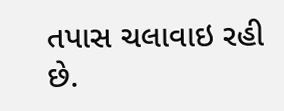તપાસ ચલાવાઇ રહી છે.